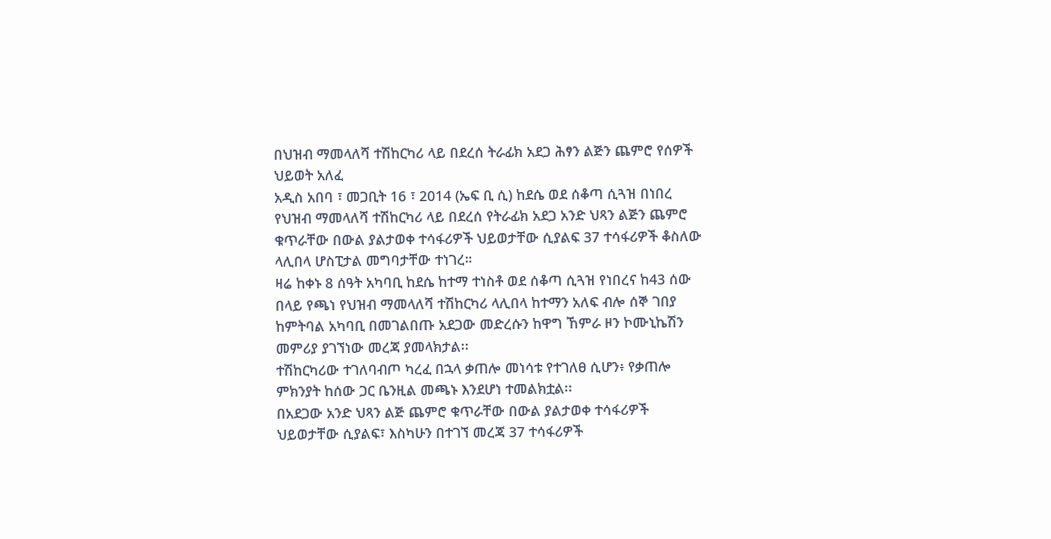በህዝብ ማመላለሻ ተሽከርካሪ ላይ በደረሰ ትራፊክ አደጋ ሕፃን ልጅን ጨምሮ የሰዎች ህይወት አለፈ
አዲስ አበባ ፣ መጋቢት 16 ፣ 2014 (ኤፍ ቢ ሲ) ከደሴ ወደ ሰቆጣ ሲጓዝ በነበረ የህዝብ ማመላለሻ ተሽከርካሪ ላይ በደረሰ የትራፊክ አደጋ አንድ ህጻን ልጅን ጨምሮ ቁጥራቸው በውል ያልታወቀ ተሳፋሪዎች ህይወታቸው ሲያልፍ 37 ተሳፋሪዎች ቆስለው ላሊበላ ሆስፒታል መግባታቸው ተነገረ።
ዛሬ ከቀኑ 8 ሰዓት አካባቢ ከደሴ ከተማ ተነስቶ ወደ ሰቆጣ ሲጓዝ የነበረና ከ43 ሰው በላይ የጫነ የህዝብ ማመላለሻ ተሽከርካሪ ላሊበላ ከተማን አለፍ ብሎ ሰኞ ገበያ ከምትባል አካባቢ በመገልበጡ አደጋው መድረሱን ከዋግ ኸምራ ዞን ኮሙኒኬሽን መምሪያ ያገኘነው መረጃ ያመላክታል፡፡
ተሽከርካሪው ተገለባብጦ ካረፈ በኋላ ቃጠሎ መነሳቱ የተገለፀ ሲሆን፥ የቃጠሎ ምክንያት ከሰው ጋር ቤንዚል መጫኑ እንደሆነ ተመልክቷል፡፡
በአደጋው አንድ ህጻን ልጅ ጨምሮ ቁጥራቸው በውል ያልታወቀ ተሳፋሪዎች ህይወታቸው ሲያልፍ፣ እስካሁን በተገኘ መረጃ 37 ተሳፋሪዎች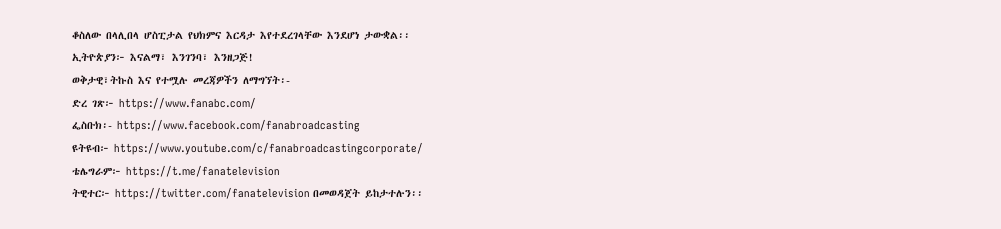ቆስለው በላሊበላ ሆስፒታል የህክምና እርዳታ እየተደረገላቸው እንደሆነ ታውቋል፡፡
ኢትዮጵያን፦ እናልማ፣ እንገንባ፣ እንዘጋጅ!
ወቅታዊ፣ትኩስ እና የተሟሉ መረጃዎችን ለማግኘት፡-
ድረ ገጽ፦ https://www.fanabc.com/
ፌስቡክ፡- https://www.facebook.com/fanabroadcasting
ዩትዩብ፦ https://www.youtube.com/c/fanabroadcastingcorporate/
ቴሌግራም፦ https://t.me/fanatelevision
ትዊተር፦ https://twitter.com/fanatelevision በመወዳጀት ይከታተሉን፡፡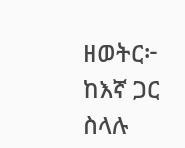ዘወትር፦ ከእኛ ጋር ስላሉ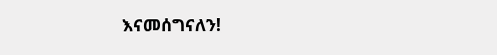እናመሰግናለን!